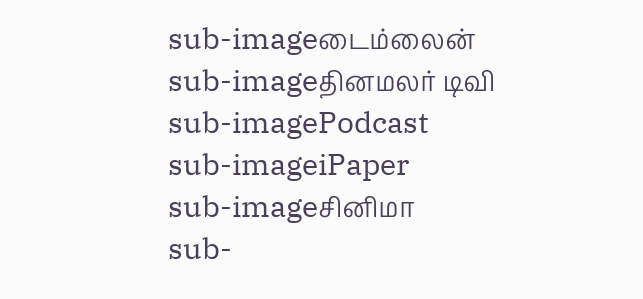sub-imageடைம்லைன்
sub-imageதினமலர் டிவி
sub-imagePodcast
sub-imageiPaper
sub-imageசினிமா
sub-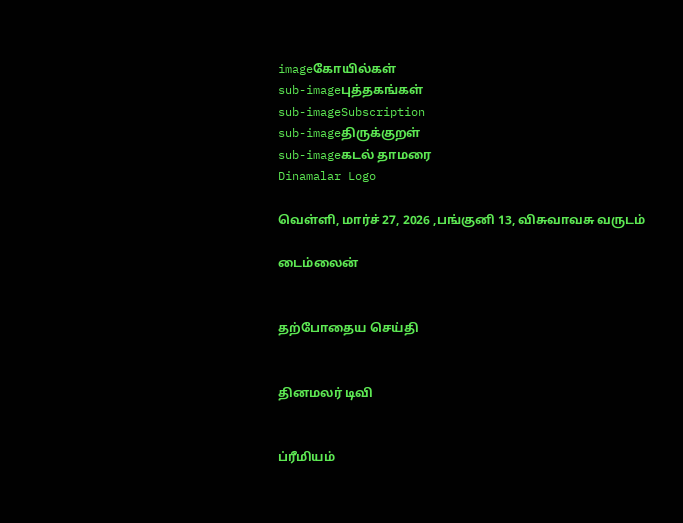imageகோயில்கள்
sub-imageபுத்தகங்கள்
sub-imageSubscription
sub-imageதிருக்குறள்
sub-imageகடல் தாமரை
Dinamalar Logo

வெள்ளி, மார்ச் 27, 2026 ,பங்குனி 13, விசுவாவசு வருடம்

டைம்லைன்


தற்போதைய செய்தி


தினமலர் டிவி


ப்ரீமியம்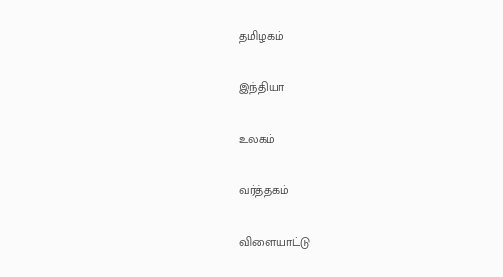தமிழகம்


இந்தியா


உலகம்


வர்த்தகம்


விளையாட்டு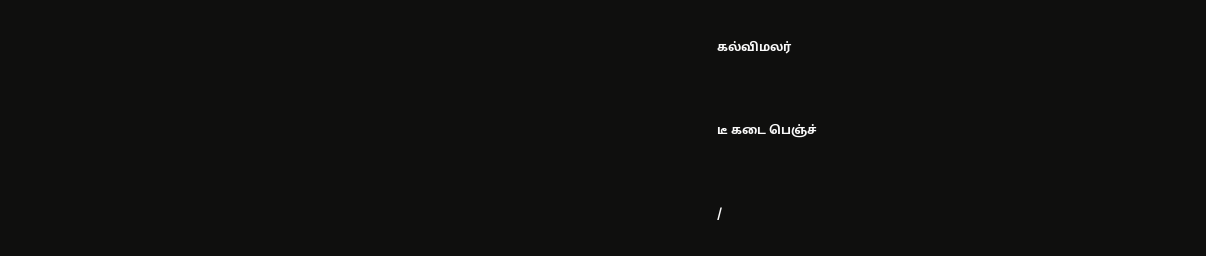கல்விமலர்


டீ கடை பெஞ்ச்


/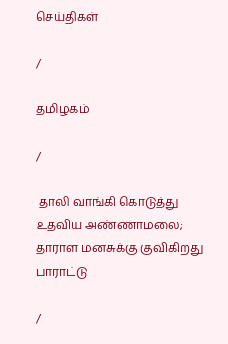செய்திகள்

/

தமிழகம்

/

 தாலி வாங்கி கொடுத்து உதவிய அண்ணாமலை; தாராள மனசுக்கு குவிகிறது பாராட்டு

/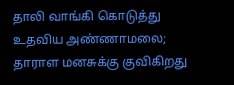தாலி வாங்கி கொடுத்து உதவிய அண்ணாமலை; தாராள மனசுக்கு குவிகிறது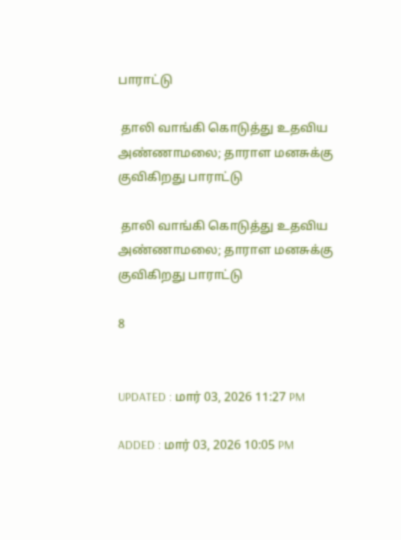பாராட்டு

 தாலி வாங்கி கொடுத்து உதவிய அண்ணாமலை; தாராள மனசுக்கு குவிகிறது பாராட்டு

 தாலி வாங்கி கொடுத்து உதவிய அண்ணாமலை; தாராள மனசுக்கு குவிகிறது பாராட்டு

8


UPDATED : மார் 03, 2026 11:27 PM

ADDED : மார் 03, 2026 10:05 PM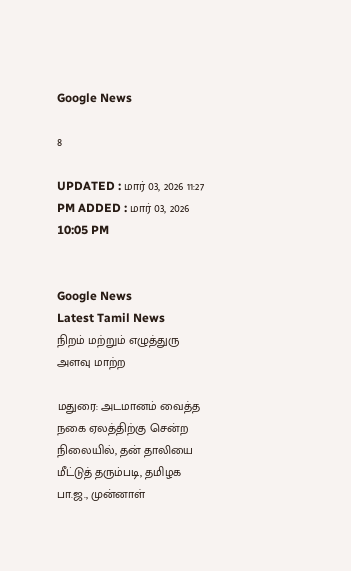Google News

8

UPDATED : மார் 03, 2026 11:27 PM ADDED : மார் 03, 2026 10:05 PM


Google News
Latest Tamil News
நிறம் மற்றும் எழுத்துரு அளவு மாற்ற

மதுரை: அடமானம் வைத்த நகை ஏலத்திற்கு சென்ற நிலையில், தன் தாலியை மீட்டுத் தரும்படி, தமிழக பா.ஜ., முன்னாள்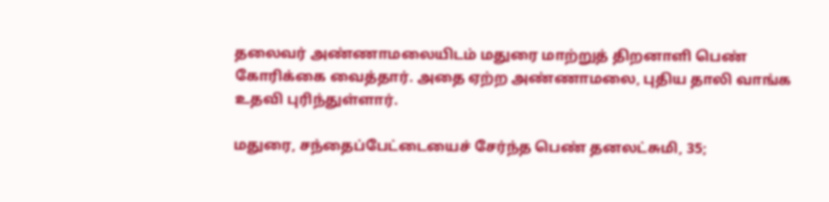தலைவர் அண்ணாமலையிடம் மதுரை மாற்றுத் திறனாளி பெண் கோரிக்கை வைத்தார். அதை ஏற்ற அண்ணாமலை, புதிய தாலி வாங்க உதவி புரிந்துள்ளார்.

மதுரை, சந்தைப்பேட்டையைச் சேர்ந்த பெண் தனலட்சுமி, 35;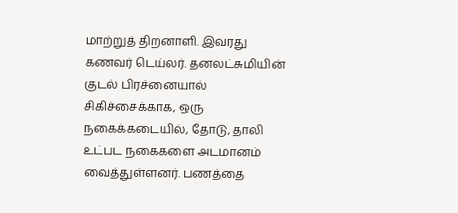மாற்றுத் திறனாளி. இவரது கணவர் டெய்லர். தனலட்சுமியின் குடல் பிரச்னையால் சிகிச்சைக்காக, ஒரு நகைக்கடையில், தோடு, தாலி உட்பட நகைகளை அடமானம் வைத்துள்ளனர். பணத்தை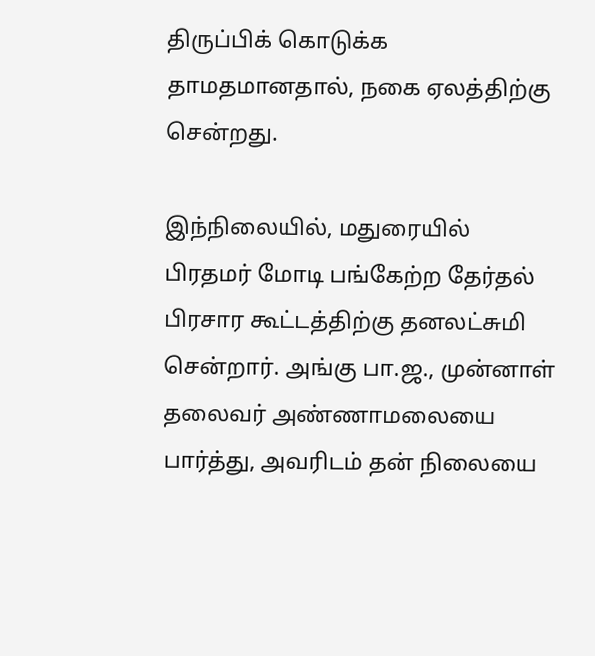திருப்பிக் கொடுக்க தாமதமானதால், நகை ஏலத்திற்கு சென்றது.

இந்நிலையில், மதுரையில் பிரதமர் மோடி பங்கேற்ற தேர்தல் பிரசார கூட்டத்திற்கு தனலட்சுமி சென்றார். அங்கு பா.ஜ., முன்னாள் தலைவர் அண்ணாமலையை பார்த்து, அவரிடம் தன் நிலையை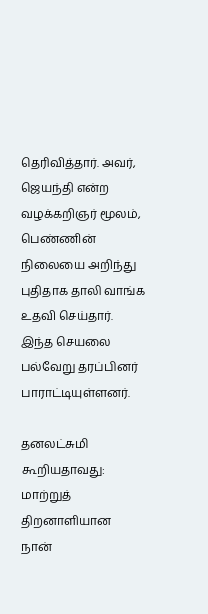தெரிவித்தார். அவர், ஜெயந்தி என்ற வழக்கறிஞர் மூலம், பெண்ணின் நிலையை அறிந்து புதிதாக தாலி வாங்க உதவி செய்தார். இந்த செயலை பல்வேறு தரப்பினர் பாராட்டியுள்ளனர்.

தனலட்சுமி கூறியதாவது: மாற்றுத் திறனாளியான நான்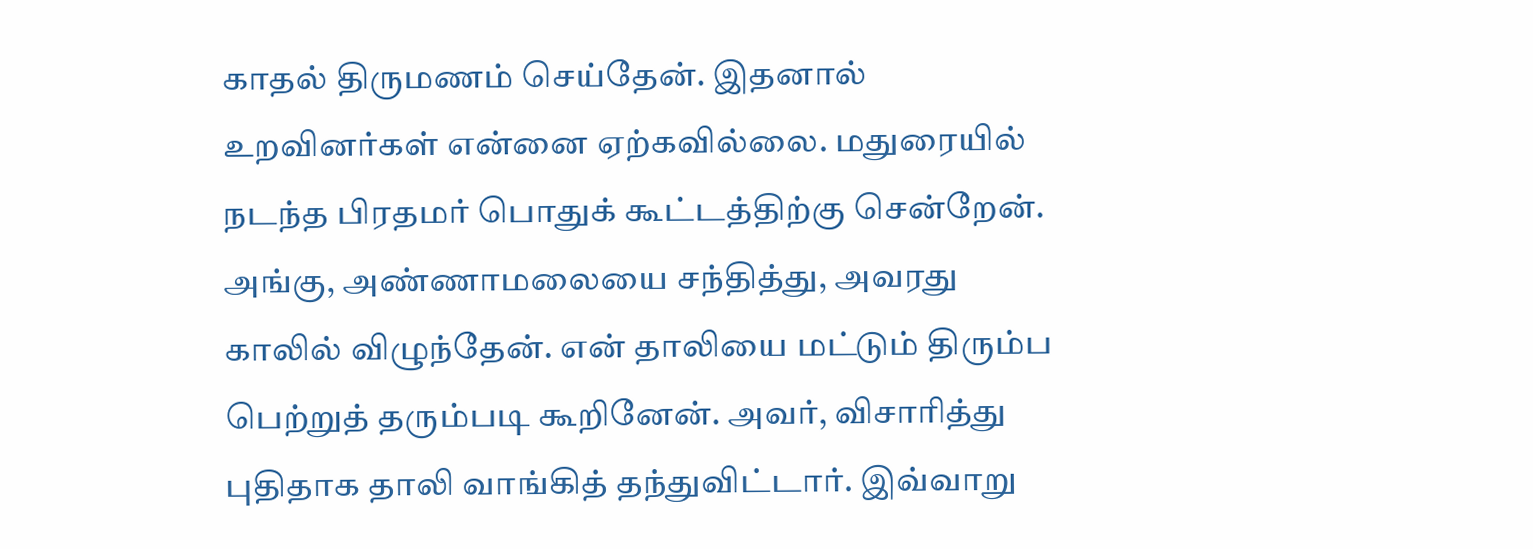காதல் திருமணம் செய்தேன். இதனால் உறவினர்கள் என்னை ஏற்கவில்லை. மதுரையில் நடந்த பிரதமர் பொதுக் கூட்டத்திற்கு சென்றேன். அங்கு, அண்ணாமலையை சந்தித்து, அவரது காலில் விழுந்தேன். என் தாலியை மட்டும் திரும்ப பெற்றுத் தரும்படி கூறினேன். அவர், விசாரித்து புதிதாக தாலி வாங்கித் தந்துவிட்டார். இவ்வாறு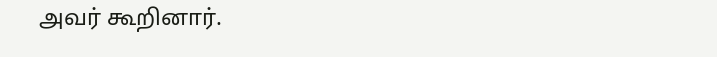அவர் கூறினார்.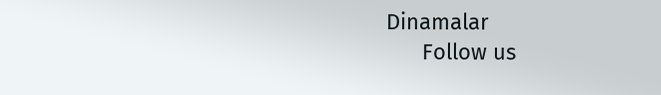Dinamalar
      Follow us